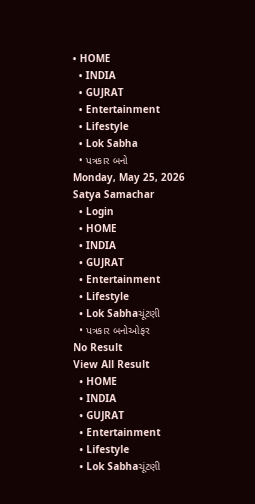• HOME
  • INDIA
  • GUJRAT
  • Entertainment
  • Lifestyle
  • Lok Sabha
  • પત્રકાર બનો
Monday, May 25, 2026
Satya Samachar
  • Login
  • HOME
  • INDIA
  • GUJRAT
  • Entertainment
  • Lifestyle
  • Lok Sabhaચૂંટણી
  • પત્રકાર બનોઓફર
No Result
View All Result
  • HOME
  • INDIA
  • GUJRAT
  • Entertainment
  • Lifestyle
  • Lok Sabhaચૂંટણી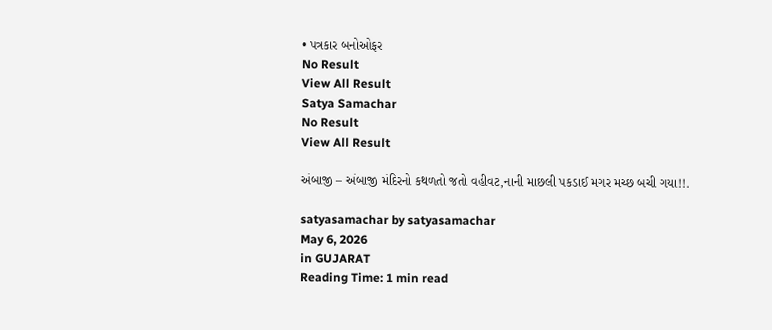• પત્રકાર બનોઓફર
No Result
View All Result
Satya Samachar
No Result
View All Result

અંબાજી – અંબાજી મંદિરનો કથળતો જતો વહીવટ,નાની માછલી પકડાઈ મગર મચ્છ બચી ગયા!!.

satyasamachar by satyasamachar
May 6, 2026
in GUJARAT
Reading Time: 1 min read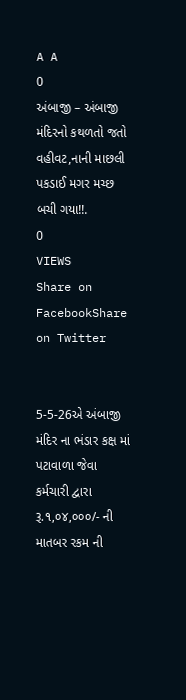A A
0
અંબાજી – અંબાજી મંદિરનો કથળતો જતો વહીવટ,નાની માછલી પકડાઈ મગર મચ્છ બચી ગયા!!.
0
VIEWS
Share on FacebookShare on Twitter


5-5-26એ અંબાજી મંદિર ના ભંડાર કક્ષ માં પટાવાળા જેવા કર્મચારી દ્વારા રૂ.૧,૦૪,૦૦૦/- ની માતબર રકમ ની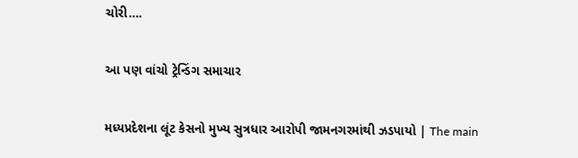ચોરી….

આ પણ વાંચો ટ્રેન્ડિંગ સમાચાર

મધ્યપ્રદેશના લૂંટ કેસનો મુખ્ય સુત્રધાર આરોપી જામનગરમાંથી ઝડપાયો | The main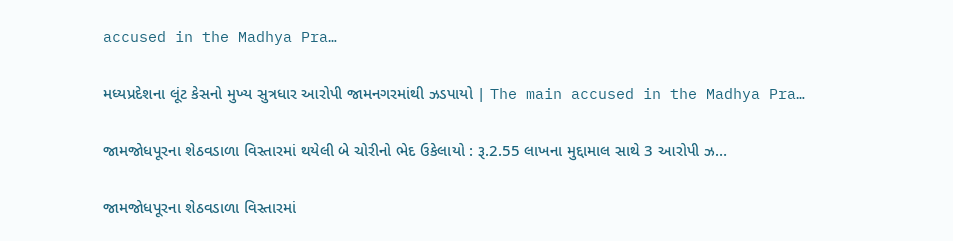accused in the Madhya Pra…

મધ્યપ્રદેશના લૂંટ કેસનો મુખ્ય સુત્રધાર આરોપી જામનગરમાંથી ઝડપાયો | The main accused in the Madhya Pra…

જામજોધપૂરના શેઠવડાળા વિસ્તારમાં થયેલી બે ચોરીનો ભેદ ઉકેલાયો : રૂ.2.55 લાખના મુદ્દામાલ સાથે 3 આરોપી ઝ…

જામજોધપૂરના શેઠવડાળા વિસ્તારમાં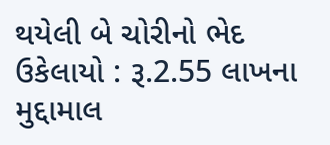થયેલી બે ચોરીનો ભેદ ઉકેલાયો : રૂ.2.55 લાખના મુદ્દામાલ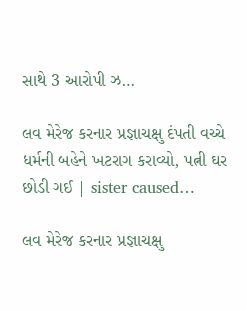સાથે 3 આરોપી ઝ…

લવ મેરેજ કરનાર પ્રજ્ઞાચક્ષુ દંપતી વચ્ચે ધર્મની બહેને ખટરાગ કરાવ્યો, પત્ની ઘર છોડી ગઈ | sister caused…

લવ મેરેજ કરનાર પ્રજ્ઞાચક્ષુ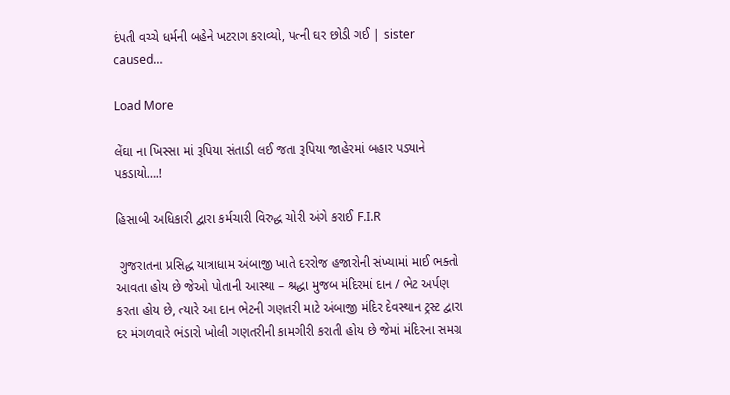દંપતી વચ્ચે ધર્મની બહેને ખટરાગ કરાવ્યો, પત્ની ઘર છોડી ગઈ | sister caused…

Load More

લેંઘા ના ખિસ્સા માં રૂપિયા સંતાડી લઈ જતા રૂપિયા જાહેરમાં બહાર પડ્યાને પકડાયો….!

હિસાબી અધિકારી દ્વારા કર્મચારી વિરુદ્ધ ચોરી અંગે કરાઈ F.I.R

 ગુજરાતના પ્રસિદ્ધ યાત્રાધામ અંબાજી ખાતે દરરોજ હજારોની સંખ્યામાં માઈ ભક્તો આવતા હોય છે જેઓ પોતાની આસ્થા – શ્રદ્ધા મુજબ મંદિરમાં દાન / ભેટ અર્પણ કરતા હોય છે, ત્યારે આ દાન ભેટની ગણતરી માટે અંબાજી મંદિર દેવસ્થાન ટ્રસ્ટ દ્વારા દર મંગળવારે ભંડારો ખોલી ગણતરીની કામગીરી કરાતી હોય છે જેમાં મંદિરના સમગ્ર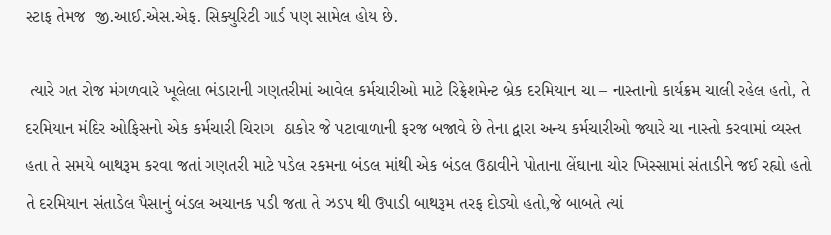સ્ટાફ તેમજ  જી.આઈ.એસ.એફ. સિક્યુરિટી ગાર્ડ પણ સામેલ હોય છે.

 ત્યારે ગત રોજ મંગળવારે ખૂલેલા ભંડારાની ગણતરીમાં આવેલ કર્મચારીઓ માટે રિફ્રેશમેન્ટ બ્રેક દરમિયાન ચા – નાસ્તાનો કાર્યક્રમ ચાલી રહેલ હતો, તે દરમિયાન મંદિર ઓફિસનો એક કર્મચારી ચિરાગ  ઠાકોર જે પટાવાળાની ફરજ બજાવે છે તેના દ્વારા અન્ય કર્મચારીઓ જ્યારે ચા નાસ્તો કરવામાં વ્યસ્ત હતા તે સમયે બાથરૂમ કરવા જતાં ગણતરી માટે પડેલ રકમના બંડલ માંથી એક બંડલ ઉઠાવીને પોતાના લેંઘાના ચોર ખિસ્સામાં સંતાડીને જઈ રહ્યો હતો તે દરમિયાન સંતાડેલ પૈસાનું બંડલ અચાનક પડી જતા તે ઝડપ થી ઉપાડી બાથરૂમ તરફ દોડ્યો હતો,જે બાબતે ત્યાં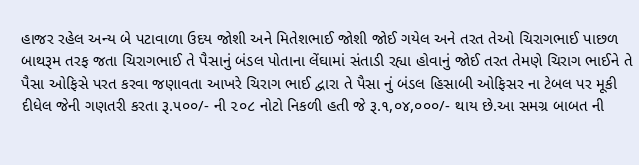હાજર રહેલ અન્ય બે પટાવાળા ઉદય જોશી અને મિતેશભાઈ જોશી જોઈ ગયેલ અને તરત તેઓ ચિરાગભાઈ પાછળ બાથરૂમ તરફ જતા ચિરાગભાઈ તે પૈસાનું બંડલ પોતાના લેંઘામાં સંતાડી રહ્યા હોવાનું જોઈ તરત તેમણે ચિરાગ ભાઈને તે પૈસા ઓફિસે પરત કરવા જણાવતા આખરે ચિરાગ ભાઈ દ્વારા તે પૈસા નું બંડલ હિસાબી ઓફિસર ના ટેબલ પર મૂકી દીધેલ જેની ગણતરી કરતા રૂ.૫૦૦/- ની ૨૦૮ નોટો નિકળી હતી જે રૂ.૧,૦૪,૦૦૦/- થાય છે.આ સમગ્ર બાબત ની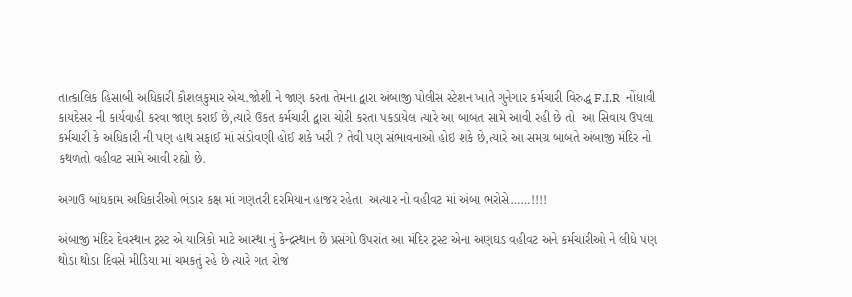તાત્કાલિક હિસાબી અધિકારી કૌશલકુમાર એચ.જોશી ને જાણ કરતા તેમના દ્વારા અંબાજી પોલીસ સ્ટેશન ખાતે ગુનેગાર કર્મચારી વિરુદ્ધ F.I.R  નોંધાવી કાયદેસર ની કાર્યવાહી કરવા જાણ કરાઈ છે,ત્યારે ઉકત કર્મચારી દ્વારા ચોરી કરતા પકડાયેલ ત્યારે આ બાબત સામે આવી રહી છે તો  આ સિવાય ઉપલા કર્મચારી કે અધિકારી ની પણ હાથ સફાઈ માં સંડોવણી હોઈ શકે ખરી ? તેવી પણ સંભાવનાઓ હોઇ શકે છે,ત્યારે આ સમગ્ર બાબતે અંબાજી મંદિર નો કથળતો વહીવટ સામે આવી રહ્યો છે.

અગાઉ બાંધકામ અધિકારીઓ ભંડાર કક્ષ માં ગણતરી દરમિયાન હાજર રહેતા  અત્યાર નો વહીવટ માં અંબા ભરોસે……!!!!

અંબાજી મંદિર દેવસ્થાન ટ્રસ્ટ એ યાત્રિકો માટે આસ્થા નું કેન્દ્રસ્થાન છે પ્રસંગો ઉપરાંત આ મંદિર ટ્રસ્ટ એના અણઘડ વહીવટ અને કર્મચારીઓ ને લીધે પણ થોડા થોડા દિવસે મીડિયા માં ચમકતું રહે છે ત્યારે ગત રોજ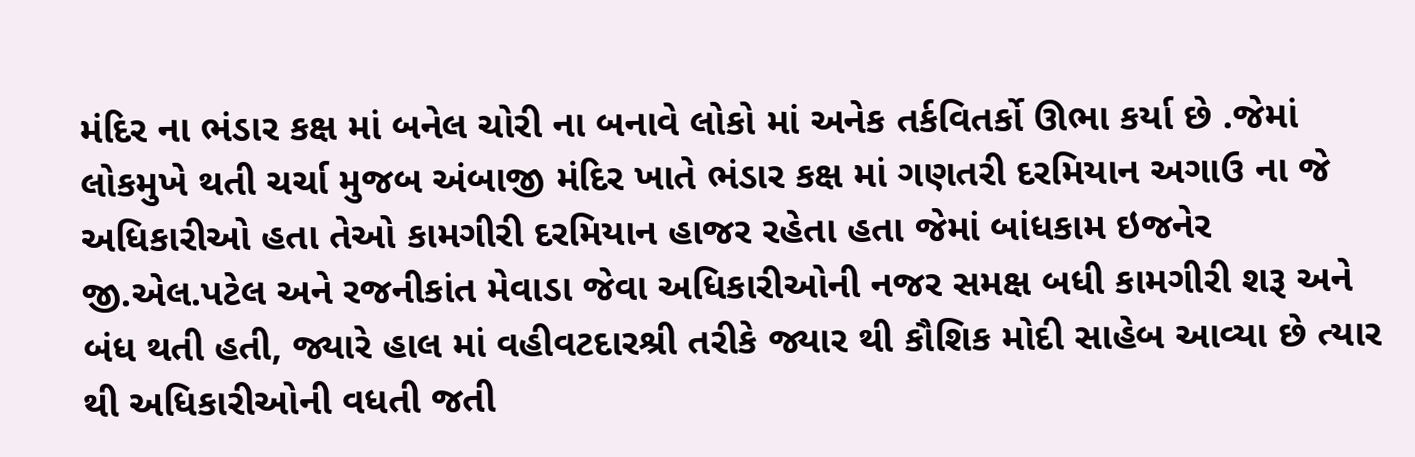મંદિર ના ભંડાર કક્ષ માં બનેલ ચોરી ના બનાવે લોકો માં અનેક તર્કવિતર્કો ઊભા કર્યા છે .જેમાં લોકમુખે થતી ચર્ચા મુજબ અંબાજી મંદિર ખાતે ભંડાર કક્ષ માં ગણતરી દરમિયાન અગાઉ ના જે અધિકારીઓ હતા તેઓ કામગીરી દરમિયાન હાજર રહેતા હતા જેમાં બાંધકામ ઇજનેર જી.એલ.પટેલ અને રજનીકાંત મેવાડા જેવા અધિકારીઓની નજર સમક્ષ બધી કામગીરી શરૂ અને બંધ થતી હતી, જ્યારે હાલ માં વહીવટદારશ્રી તરીકે જ્યાર થી કૌશિક મોદી સાહેબ આવ્યા છે ત્યાર થી અધિકારીઓની વધતી જતી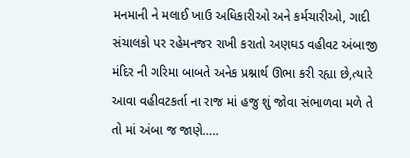મનમાની ને મલાઈ ખાઉ અધિકારીઓ અને કર્મચારીઓ, ગાદી સંચાલકો પર રહેમનજર રાખી કરાતો અણઘડ વહીવટ અંબાજી મંદિર ની ગરિમા બાબતે અનેક પ્રશ્નાર્થ ઊભા કરી રહ્યા છે,ત્યારે આવા વહીવટકર્તા ના રાજ માં હજુ શું જોવા સંભાળવા મળે તે તો માં અંબા જ જાણે…..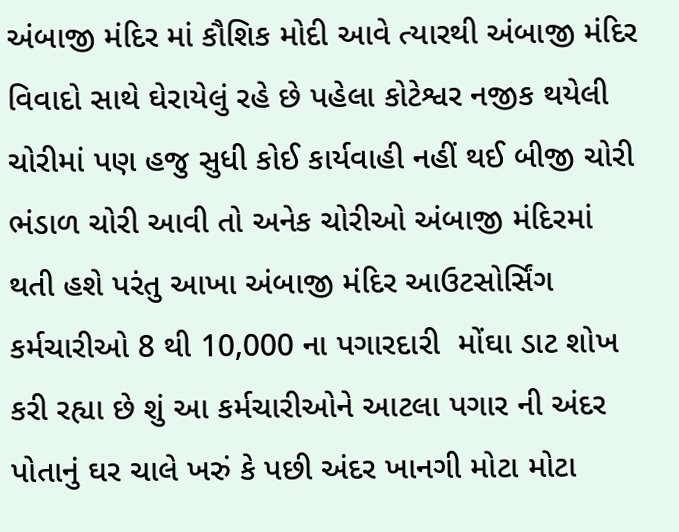અંબાજી મંદિર માં કૌશિક મોદી આવે ત્યારથી અંબાજી મંદિર વિવાદો સાથે ઘેરાયેલું રહે છે પહેલા કોટેશ્વર નજીક થયેલી ચોરીમાં પણ હજુ સુધી કોઈ કાર્યવાહી નહીં થઈ બીજી ચોરી ભંડાળ ચોરી આવી તો અનેક ચોરીઓ અંબાજી મંદિરમાં થતી હશે પરંતુ આખા અંબાજી મંદિર આઉટસોર્સિંગ કર્મચારીઓ 8 થી 10,000 ના પગારદારી  મોંઘા ડાટ શોખ કરી રહ્યા છે શું આ કર્મચારીઓને આટલા પગાર ની અંદર પોતાનું ઘર ચાલે ખરું કે પછી અંદર ખાનગી મોટા મોટા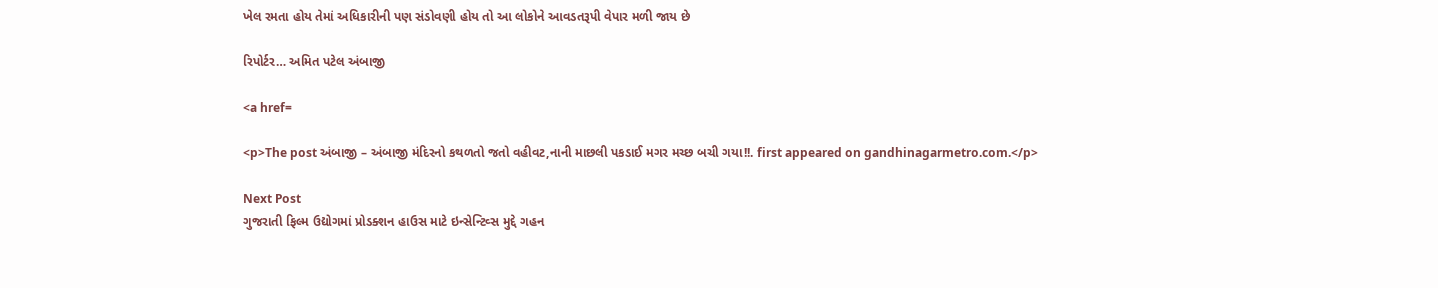ખેલ રમતા હોય તેમાં અધિકારીની પણ સંડોવણી હોય તો આ લોકોને આવડતરૂપી વેપાર મળી જાય છે

રિપોર્ટર… અમિત પટેલ અંબાજી

<a href=

<p>The post અંબાજી – અંબાજી મંદિરનો કથળતો જતો વહીવટ,નાની માછલી પકડાઈ મગર મચ્છ બચી ગયા!!. first appeared on gandhinagarmetro.com.</p>

Next Post
ગુજરાતી ફિલ્મ ઉદ્યોગમાં પ્રોડક્શન હાઉસ માટે ઇન્સેન્ટિવ્સ મુદ્દે ગહન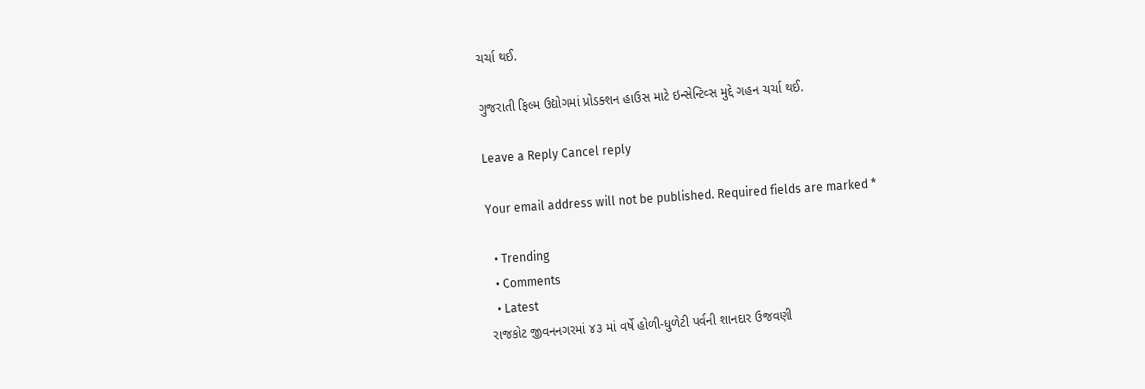ચર્ચા થઈ.

ગુજરાતી ફિલ્મ ઉદ્યોગમાં પ્રોડક્શન હાઉસ માટે ઇન્સેન્ટિવ્સ મુદ્દે ગહન ચર્ચા થઈ.

Leave a Reply Cancel reply

Your email address will not be published. Required fields are marked *

  • Trending
  • Comments
  • Latest
રાજકોટ જીવનનગરમાં ૪૩ માં વર્ષે હોળી-ધુળેટી પર્વની શાનદાર ઉજવણી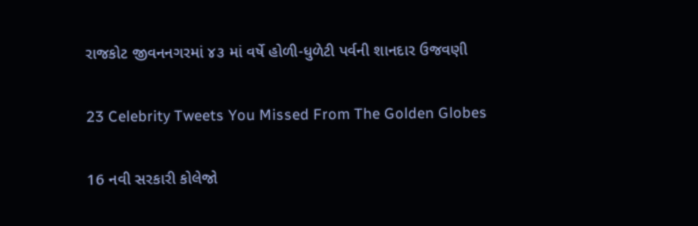રાજકોટ જીવનનગરમાં ૪૩ માં વર્ષે હોળી-ધુળેટી પર્વની શાનદાર ઉજવણી

23 Celebrity Tweets You Missed From The Golden Globes

16 નવી સરકારી કોલેજો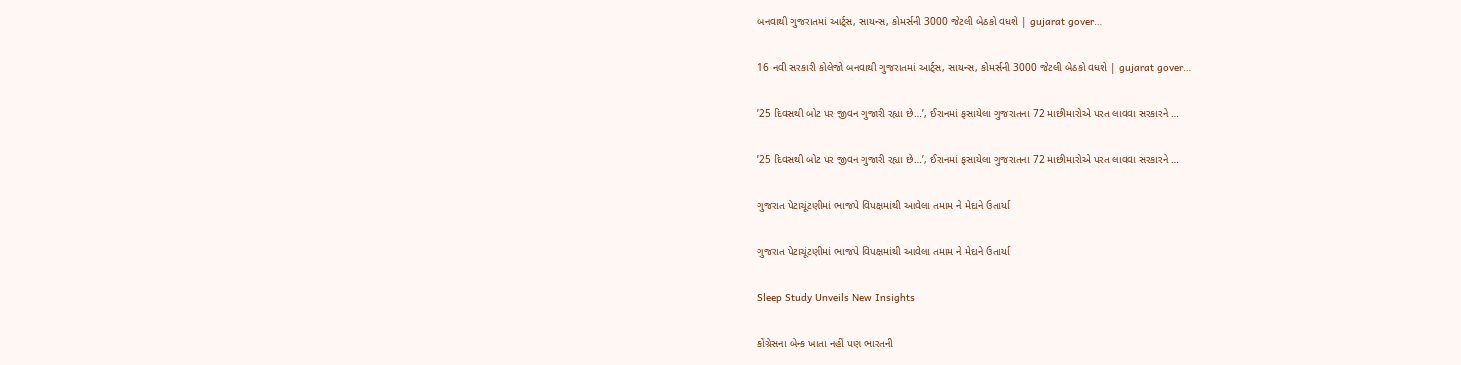બનવાથી ગુજરાતમાં આર્ટ્સ, સાયન્સ, કોમર્સની 3000 જેટલી બેઠકો વધશે | gujarat gover…

16 નવી સરકારી કોલેજો બનવાથી ગુજરાતમાં આર્ટ્સ, સાયન્સ, કોમર્સની 3000 જેટલી બેઠકો વધશે | gujarat gover…

’25 દિવસથી બોટ પર જીવન ગુજારી રહ્યા છે…’, ઈરાનમાં ફસાયેલા ગુજરાતના 72 માછીમારોએ પરત લાવવા સરકારને …

’25 દિવસથી બોટ પર જીવન ગુજારી રહ્યા છે…’, ઈરાનમાં ફસાયેલા ગુજરાતના 72 માછીમારોએ પરત લાવવા સરકારને …

ગુજરાત પેટાચૂંટણીમાં ભાજપે વિપક્ષમાંથી આવેલા તમામ ને મેદાને ઉતાર્યા

ગુજરાત પેટાચૂંટણીમાં ભાજપે વિપક્ષમાંથી આવેલા તમામ ને મેદાને ઉતાર્યા

Sleep Study Unveils New Insights

કોંગ્રેસના બેન્ક ખાતા નહીં પણ ભારતની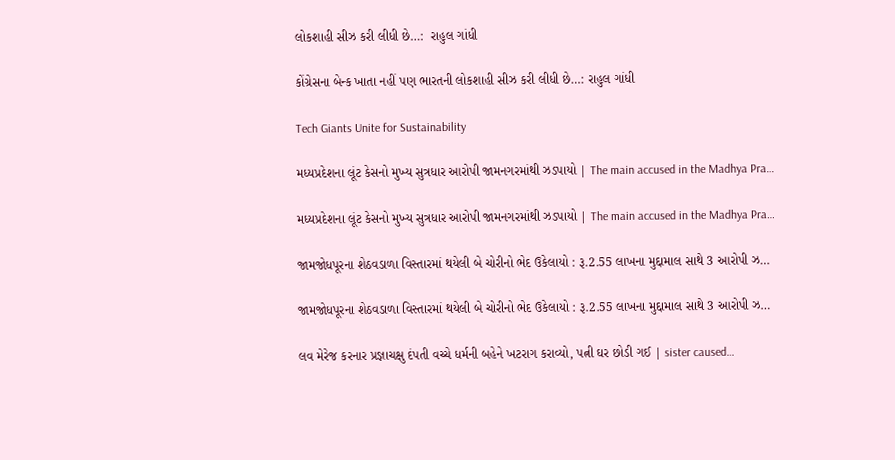લોકશાહી સીઝ કરી લીધી છે…:  રાહુલ ગાંધી

કોંગ્રેસના બેન્ક ખાતા નહીં પણ ભારતની લોકશાહી સીઝ કરી લીધી છે…: રાહુલ ગાંધી

Tech Giants Unite for Sustainability

મધ્યપ્રદેશના લૂંટ કેસનો મુખ્ય સુત્રધાર આરોપી જામનગરમાંથી ઝડપાયો | The main accused in the Madhya Pra…

મધ્યપ્રદેશના લૂંટ કેસનો મુખ્ય સુત્રધાર આરોપી જામનગરમાંથી ઝડપાયો | The main accused in the Madhya Pra…

જામજોધપૂરના શેઠવડાળા વિસ્તારમાં થયેલી બે ચોરીનો ભેદ ઉકેલાયો : રૂ.2.55 લાખના મુદ્દામાલ સાથે 3 આરોપી ઝ…

જામજોધપૂરના શેઠવડાળા વિસ્તારમાં થયેલી બે ચોરીનો ભેદ ઉકેલાયો : રૂ.2.55 લાખના મુદ્દામાલ સાથે 3 આરોપી ઝ…

લવ મેરેજ કરનાર પ્રજ્ઞાચક્ષુ દંપતી વચ્ચે ધર્મની બહેને ખટરાગ કરાવ્યો, પત્ની ઘર છોડી ગઈ | sister caused…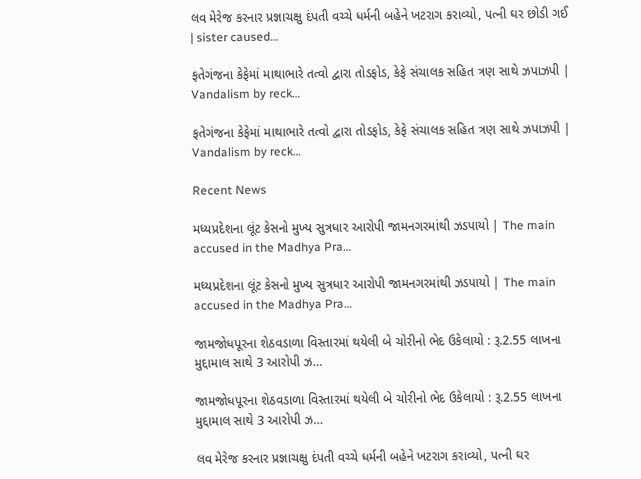લવ મેરેજ કરનાર પ્રજ્ઞાચક્ષુ દંપતી વચ્ચે ધર્મની બહેને ખટરાગ કરાવ્યો, પત્ની ઘર છોડી ગઈ | sister caused…

ફતેગંજના કેફેમાં માથાભારે તત્વો દ્વારા તોડફોડ, કેફે સંચાલક સહિત ત્રણ સાથે ઝપાઝપી | Vandalism by reck…

ફતેગંજના કેફેમાં માથાભારે તત્વો દ્વારા તોડફોડ, કેફે સંચાલક સહિત ત્રણ સાથે ઝપાઝપી | Vandalism by reck…

Recent News

મધ્યપ્રદેશના લૂંટ કેસનો મુખ્ય સુત્રધાર આરોપી જામનગરમાંથી ઝડપાયો | The main accused in the Madhya Pra…

મધ્યપ્રદેશના લૂંટ કેસનો મુખ્ય સુત્રધાર આરોપી જામનગરમાંથી ઝડપાયો | The main accused in the Madhya Pra…

જામજોધપૂરના શેઠવડાળા વિસ્તારમાં થયેલી બે ચોરીનો ભેદ ઉકેલાયો : રૂ.2.55 લાખના મુદ્દામાલ સાથે 3 આરોપી ઝ…

જામજોધપૂરના શેઠવડાળા વિસ્તારમાં થયેલી બે ચોરીનો ભેદ ઉકેલાયો : રૂ.2.55 લાખના મુદ્દામાલ સાથે 3 આરોપી ઝ…

લવ મેરેજ કરનાર પ્રજ્ઞાચક્ષુ દંપતી વચ્ચે ધર્મની બહેને ખટરાગ કરાવ્યો, પત્ની ઘર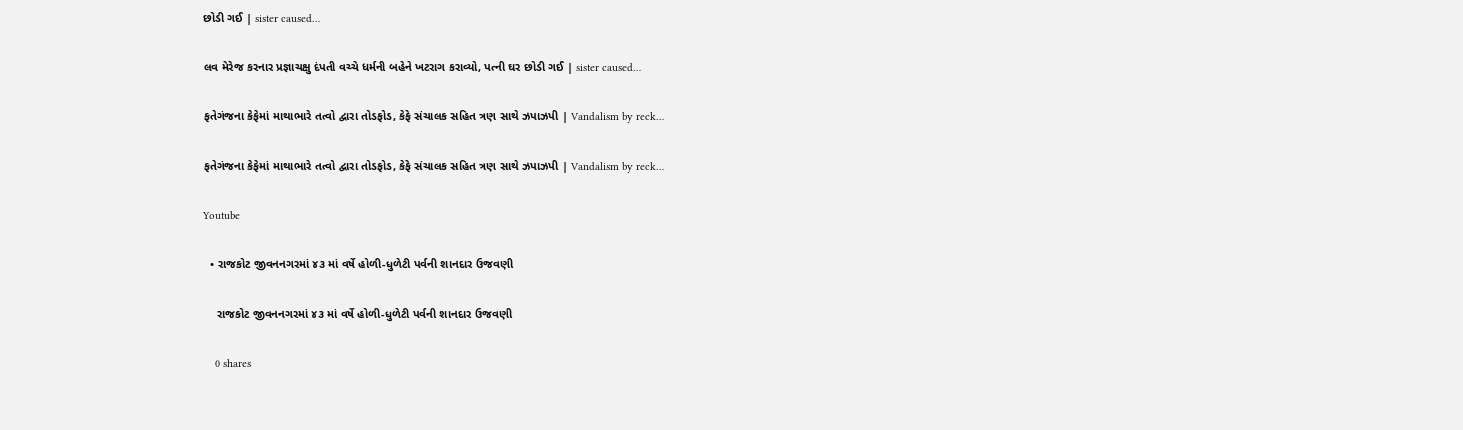છોડી ગઈ | sister caused…

લવ મેરેજ કરનાર પ્રજ્ઞાચક્ષુ દંપતી વચ્ચે ધર્મની બહેને ખટરાગ કરાવ્યો, પત્ની ઘર છોડી ગઈ | sister caused…

ફતેગંજના કેફેમાં માથાભારે તત્વો દ્વારા તોડફોડ, કેફે સંચાલક સહિત ત્રણ સાથે ઝપાઝપી | Vandalism by reck…

ફતેગંજના કેફેમાં માથાભારે તત્વો દ્વારા તોડફોડ, કેફે સંચાલક સહિત ત્રણ સાથે ઝપાઝપી | Vandalism by reck…

Youtube

  • રાજકોટ જીવનનગરમાં ૪૩ માં વર્ષે હોળી-ધુળેટી પર્વની શાનદાર ઉજવણી

    રાજકોટ જીવનનગરમાં ૪૩ માં વર્ષે હોળી-ધુળેટી પર્વની શાનદાર ઉજવણી

    0 shares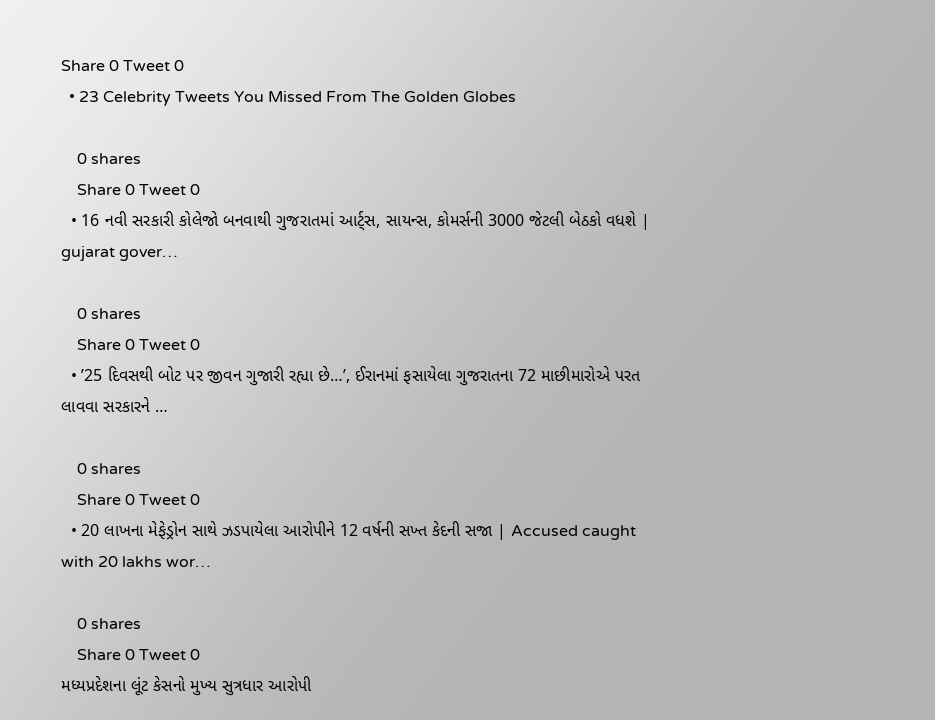Share 0 Tweet 0
  • 23 Celebrity Tweets You Missed From The Golden Globes

    0 shares
    Share 0 Tweet 0
  • 16 નવી સરકારી કોલેજો બનવાથી ગુજરાતમાં આર્ટ્સ, સાયન્સ, કોમર્સની 3000 જેટલી બેઠકો વધશે | gujarat gover…

    0 shares
    Share 0 Tweet 0
  • ’25 દિવસથી બોટ પર જીવન ગુજારી રહ્યા છે…’, ઈરાનમાં ફસાયેલા ગુજરાતના 72 માછીમારોએ પરત લાવવા સરકારને …

    0 shares
    Share 0 Tweet 0
  • 20 લાખના મેફેડ્રોન સાથે ઝડપાયેલા આરોપીને 12 વર્ષની સખ્ત કેદની સજા | Accused caught with 20 lakhs wor…

    0 shares
    Share 0 Tweet 0
મધ્યપ્રદેશના લૂંટ કેસનો મુખ્ય સુત્રધાર આરોપી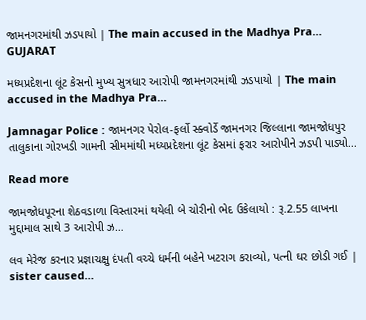જામનગરમાંથી ઝડપાયો | The main accused in the Madhya Pra…
GUJARAT

મધ્યપ્રદેશના લૂંટ કેસનો મુખ્ય સુત્રધાર આરોપી જામનગરમાંથી ઝડપાયો | The main accused in the Madhya Pra…

Jamnagar Police : જામનગર પેરોલ-ફર્લો સ્ક્વોર્ડે જામનગર જિલ્લાના જામજોધપુર તાલુકાના ગોરખડી ગામની સીમમાંથી મધ્યપ્રદેશના લૂંટ કેસમાં ફરાર આરોપીને ઝડપી પાડ્યો...

Read more

જામજોધપૂરના શેઠવડાળા વિસ્તારમાં થયેલી બે ચોરીનો ભેદ ઉકેલાયો : રૂ.2.55 લાખના મુદ્દામાલ સાથે 3 આરોપી ઝ…

લવ મેરેજ કરનાર પ્રજ્ઞાચક્ષુ દંપતી વચ્ચે ધર્મની બહેને ખટરાગ કરાવ્યો, પત્ની ઘર છોડી ગઈ | sister caused…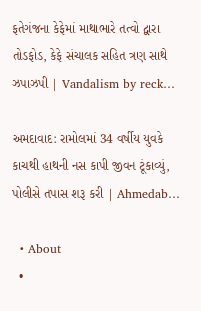ફતેગંજના કેફેમાં માથાભારે તત્વો દ્વારા તોડફોડ, કેફે સંચાલક સહિત ત્રણ સાથે ઝપાઝપી | Vandalism by reck…

અમદાવાદ: રામોલમાં 34 વર્ષીય યુવકે કાચથી હાથની નસ કાપી જીવન ટૂંકાવ્યું, પોલીસે તપાસ શરૂ કરી | Ahmedab…

  • About
  •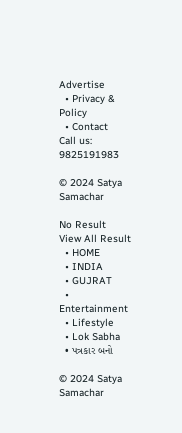Advertise
  • Privacy & Policy
  • Contact
Call us: 9825191983

© 2024 Satya Samachar

No Result
View All Result
  • HOME
  • INDIA
  • GUJRAT
  • Entertainment
  • Lifestyle
  • Lok Sabha
  • પત્રકાર બનો

© 2024 Satya Samachar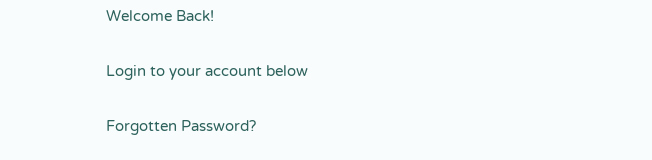Welcome Back!

Login to your account below

Forgotten Password?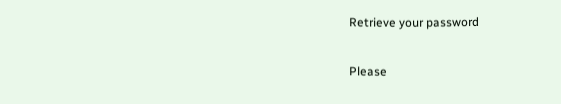Retrieve your password

Please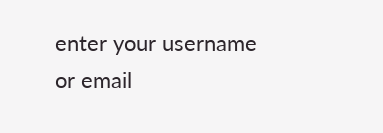enter your username or email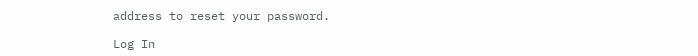address to reset your password.

Log In